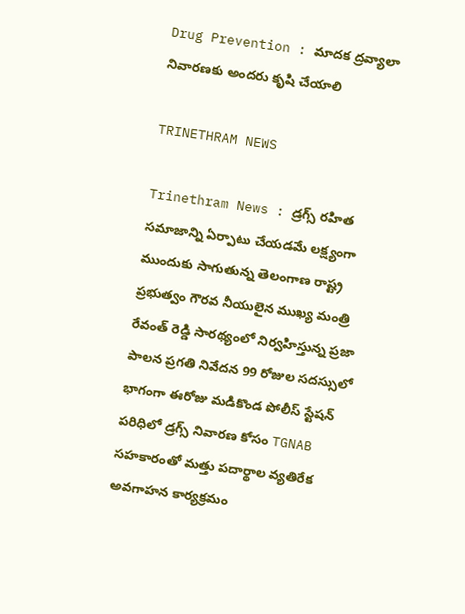Drug Prevention : మాదక ద్రవ్యాలా నివారణకు అందరు కృషి చేయాలి

TRINETHRAM NEWS

Trinethram News : డ్రగ్స్ రహిత సమాజాన్ని ఏర్పాటు చేయడమే లక్ష్యంగా ముందుకు సాగుతున్న తెలంగాణ రాష్ట్ర ప్రభుత్వం గౌరవ నీయులైన ముఖ్య మంత్రి రేవంత్ రెడ్డి సారథ్యంలో నిర్వహిస్తున్న ప్రజా పాలన ప్రగతి నివేదన 99 రోజుల సదస్సులో భాగంగా ఈరోజు మడికొండ పోలీస్ స్టేషన్ పరిధిలో డ్రగ్స్ నివారణ కోసం TGNAB సహకారంతో మత్తు పదార్థాల వ్యతిరేక అవగాహన కార్యక్రమం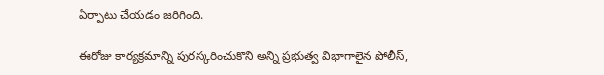ఏర్పాటు చేయడం జరిగింది.

ఈరోజు కార్యక్రమాన్ని పురస్కరించుకొని అన్ని ప్రభుత్వ విభాగాలైన పోలీస్,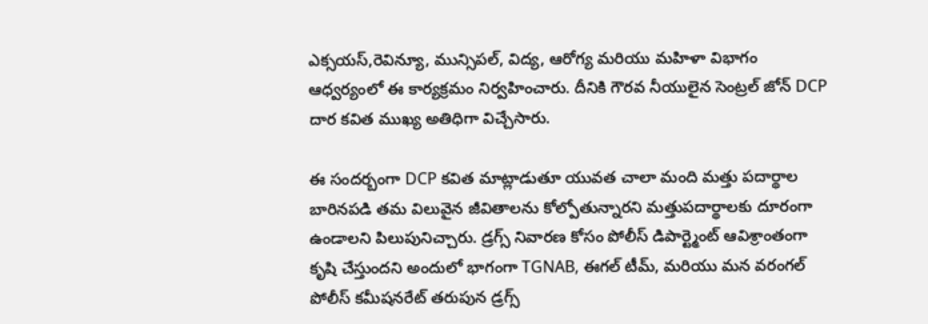ఎక్సయస్,రెవిన్యూ, మున్సిపల్, విద్య, ఆరోగ్య మరియు మహిళా విభాగం ఆధ్వర్యంలో ఈ కార్యక్రమం నిర్వహించారు. దీనికి గౌరవ నీయులైన సెంట్రల్ జోన్ DCP దార కవిత ముఖ్య అతిధిగా విచ్చేసారు.

ఈ సందర్బంగా DCP కవిత మాట్లాడుతూ యువత చాలా మంది మత్తు పదార్థాల బారినపడి తమ విలువైన జీవితాలను కోల్పోతున్నారని మత్తుపదార్థాలకు దూరంగా ఉండాలని పిలుపునిచ్చారు. డ్రగ్స్ నివారణ కోసం పోలీస్ డిపార్ట్మెంట్ ఆవిశ్రాంతంగా కృషి చేస్తుందని అందులో భాగంగా TGNAB, ఈగల్ టీమ్, మరియు మన వరంగల్ పోలీస్ కమీషనరేట్ తరుపున డ్రగ్స్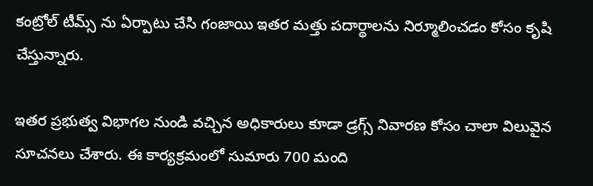కంట్రోల్ టీమ్స్ ను ఏర్పాటు చేసి గంజాయి ఇతర మత్తు పదార్థాలను నిర్మూలించడం కోసం కృషి చేస్తున్నారు.

ఇతర ప్రభుత్వ విభాగల నుండి వచ్చిన అధికారులు కూడా డ్రగ్స్ నివారణ కోసం చాలా విలువైన సూచనలు చేశారు. ఈ కార్యక్రమంలో సుమారు 700 మంది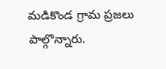మడికొండ గ్రామ ప్రజలు పాల్గొన్నారు.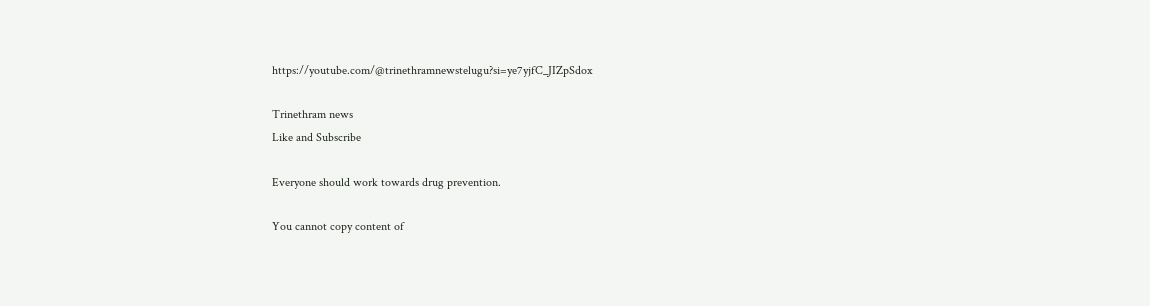https://youtube.com/@trinethramnewstelugu?si=ye7yjfC_JIZpSdox

Trinethram news
Like and Subscribe

Everyone should work towards drug prevention.

You cannot copy content of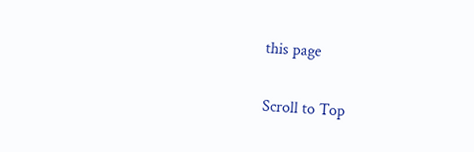this page

Scroll to Top